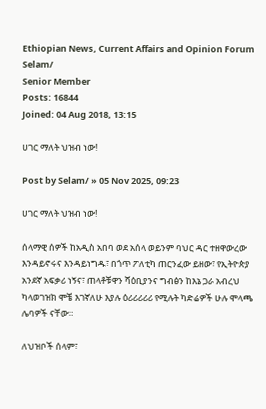Ethiopian News, Current Affairs and Opinion Forum
Selam/
Senior Member
Posts: 16844
Joined: 04 Aug 2018, 13:15

ሀገር ማለት ህዝብ ነው!

Post by Selam/ » 05 Nov 2025, 09:23

ሀገር ማለት ህዝብ ነው!

ሰላማዊ ሰዎች ከአዲስ አበባ ወደ አሰላ ወይንም ባህር ዳር ተዘዋውረው እንዳይኖሩና እንዳይነግዱ፣ በጎጥ ፖለቲካ ጠርንፈው ይዘው፣ የኢትዮጵያ አንደኛ አፍቃሪ ነኝና፣ ጠላቶቹዋን ሻዕቢያንና ግብፅን ከእኔ ጋራ አብረህ ካላወገዝክ ሞቼ እገኛለሁ እያሉ ዕሪሪሪሪሪ የሚሉት ካድሬዎች ሁሉ ሞላጫ ሌባዎች ናቸው።

ለህዝቦች ሰላም፣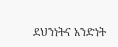ደህንነትና አንድነት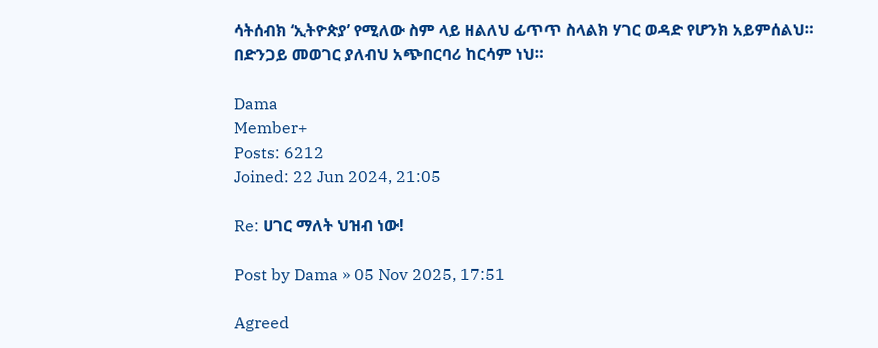ሳትሰብክ ‘ኢትዮጵያ’ የሚለው ስም ላይ ዘልለህ ፊጥጥ ስላልክ ሃገር ወዳድ የሆንክ አይምሰልህ። በድንጋይ መወገር ያለብህ አጭበርባሪ ከርሳም ነህ።

Dama
Member+
Posts: 6212
Joined: 22 Jun 2024, 21:05

Re: ሀገር ማለት ህዝብ ነው!

Post by Dama » 05 Nov 2025, 17:51

Agreed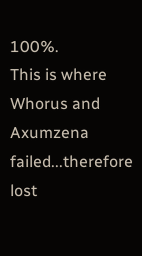100%.
This is where Whorus and Axumzena failed...therefore lost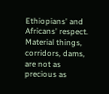Ethiopians' and Africans' respect.
Material things, corridors, dams, are not as precious as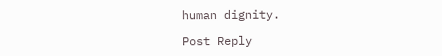human dignity.

Post Reply